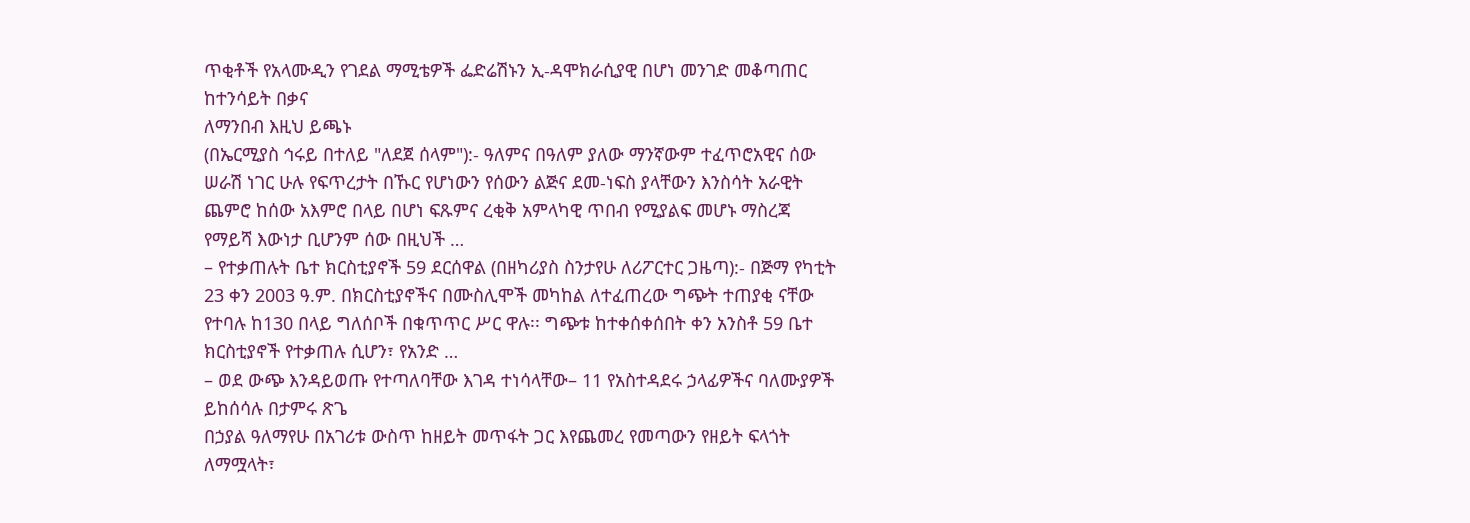ጥቂቶች የአላሙዲን የገደል ማሚቴዎች ፌድሬሽኑን ኢ-ዳሞክራሲያዊ በሆነ መንገድ መቆጣጠር ከተንሳይት በቃና
ለማንበብ እዚህ ይጫኑ
(በኤርሚያስ ኅሩይ በተለይ "ለደጀ ሰላም"):- ዓለምና በዓለም ያለው ማንኛውም ተፈጥሮአዊና ሰው ሠራሽ ነገር ሁሉ የፍጥረታት በኹር የሆነውን የሰውን ልጅና ደመ-ነፍስ ያላቸውን እንስሳት አራዊት ጨምሮ ከሰው አእምሮ በላይ በሆነ ፍጹምና ረቂቅ አምላካዊ ጥበብ የሚያልፍ መሆኑ ማስረጃ የማይሻ እውነታ ቢሆንም ሰው በዚህች …
– የተቃጠሉት ቤተ ክርስቲያኖች 59 ደርሰዋል (በዘካሪያስ ስንታየሁ ለሪፖርተር ጋዜጣ):- በጅማ የካቲት 23 ቀን 2003 ዓ.ም. በክርስቲያኖችና በሙስሊሞች መካከል ለተፈጠረው ግጭት ተጠያቂ ናቸው የተባሉ ከ130 በላይ ግለሰቦች በቁጥጥር ሥር ዋሉ፡፡ ግጭቱ ከተቀሰቀሰበት ቀን አንስቶ 59 ቤተ ክርስቲያኖች የተቃጠሉ ሲሆን፣ የአንድ …
– ወደ ውጭ እንዳይወጡ የተጣለባቸው እገዳ ተነሳላቸው– 11 የአስተዳደሩ ኃላፊዎችና ባለሙያዎች ይከሰሳሉ በታምሩ ጽጌ
በኃያል ዓለማየሁ በአገሪቱ ውስጥ ከዘይት መጥፋት ጋር እየጨመረ የመጣውን የዘይት ፍላጎት ለማሟላት፣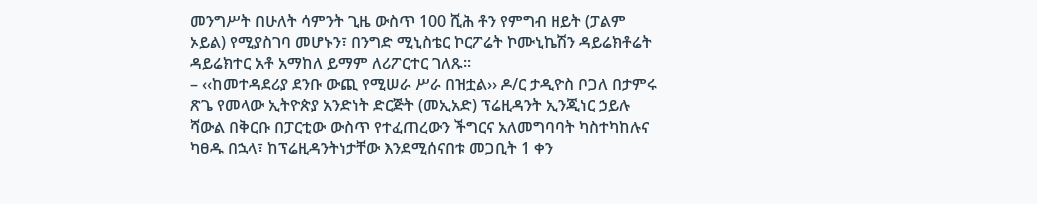መንግሥት በሁለት ሳምንት ጊዜ ውስጥ 100 ሺሕ ቶን የምግብ ዘይት (ፓልም ኦይል) የሚያስገባ መሆኑን፣ በንግድ ሚኒስቴር ኮርፖሬት ኮሙኒኬሽን ዳይሬክቶሬት ዳይሬክተር አቶ አማከለ ይማም ለሪፖርተር ገለጹ፡፡
– ‹‹ከመተዳደሪያ ደንቡ ውጪ የሚሠራ ሥራ በዝቷል›› ዶ/ር ታዲዮስ ቦጋለ በታምሩ ጽጌ የመላው ኢትዮጵያ አንድነት ድርጅት (መኢአድ) ፕሬዚዳንት ኢንጂነር ኃይሉ ሻውል በቅርቡ በፓርቲው ውስጥ የተፈጠረውን ችግርና አለመግባባት ካስተካከሉና ካፀዱ በኋላ፣ ከፕሬዚዳንትነታቸው እንደሚሰናበቱ መጋቢት 1 ቀን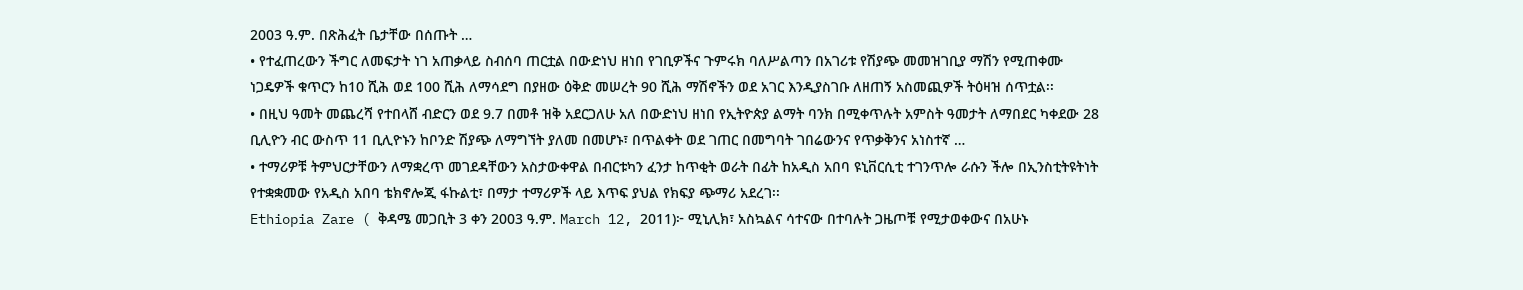2003 ዓ.ም. በጽሕፈት ቤታቸው በሰጡት …
• የተፈጠረውን ችግር ለመፍታት ነገ አጠቃላይ ስብሰባ ጠርቷል በውድነህ ዘነበ የገቢዎችና ጉምሩክ ባለሥልጣን በአገሪቱ የሽያጭ መመዝገቢያ ማሽን የሚጠቀሙ ነጋዴዎች ቁጥርን ከ10 ሺሕ ወደ 100 ሺሕ ለማሳደግ በያዘው ዕቅድ መሠረት 90 ሺሕ ማሽኖችን ወደ አገር እንዲያስገቡ ለዘጠኝ አስመጪዎች ትዕዛዝ ሰጥቷል፡፡
• በዚህ ዓመት መጨረሻ የተበላሸ ብድርን ወደ 9.7 በመቶ ዝቅ አደርጋለሁ አለ በውድነህ ዘነበ የኢትዮጵያ ልማት ባንክ በሚቀጥሉት አምስት ዓመታት ለማበደር ካቀደው 28 ቢሊዮን ብር ውስጥ 11 ቢሊዮኑን ከቦንድ ሽያጭ ለማግኘት ያለመ በመሆኑ፣ በጥልቀት ወደ ገጠር በመግባት ገበሬውንና የጥቃቅንና አነስተኛ …
• ተማሪዎቹ ትምህርታቸውን ለማቋረጥ መገደዳቸውን አስታውቀዋል በብርቱካን ፈንታ ከጥቂት ወራት በፊት ከአዲስ አበባ ዩኒቨርሲቲ ተገንጥሎ ራሱን ችሎ በኢንስቲትዩትነት የተቋቋመው የአዲስ አበባ ቴክኖሎጂ ፋኩልቲ፣ በማታ ተማሪዎች ላይ እጥፍ ያህል የክፍያ ጭማሪ አደረገ፡፡
Ethiopia Zare ( ቅዳሜ መጋቢት 3 ቀን 2003 ዓ.ም. March 12, 2011)፦ ሚኒሊክ፣ አስኳልና ሳተናው በተባሉት ጋዜጦቹ የሚታወቀውና በአሁኑ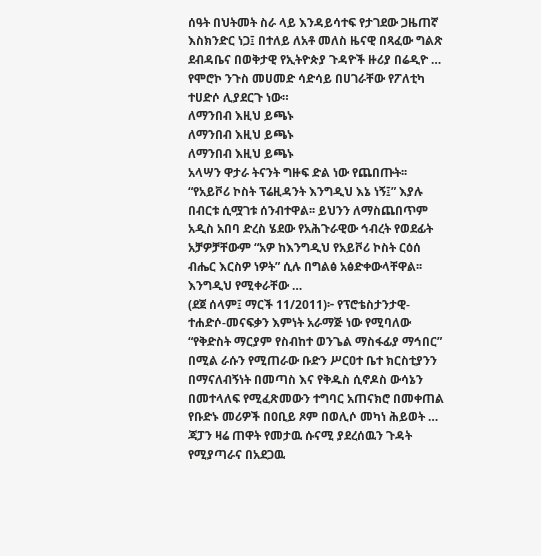ሰዓት በህትመት ስራ ላይ እንዳይሳተፍ የታገደው ጋዜጠኛ እስክንድር ነጋ፤ በተለይ ለአቶ መለስ ዜናዊ በጻፈው ግልጽ ደብዳቤና በወቅታዊ የኢትዮጵያ ጉዳዮች ዙሪያ በሬዲዮ …
የሞሮኮ ንጉስ መሀመድ ሳድሳይ በሀገራቸው የፖለቲካ ተሀድሶ ሊያደርጉ ነው።
ለማንበብ እዚህ ይጫኑ
ለማንበብ እዚህ ይጫኑ
ለማንበብ እዚህ ይጫኑ
አላሣን ዋታራ ትናንት ግዙፍ ድል ነው የጨበጡት፡፡ “የአይቮሪ ኮስት ፕሬዚዳንት እንግዲህ እኔ ነኝ፤” እያሉ በብርቱ ሲሟገቱ ሰንብተዋል፡፡ ይህንን ለማስጨበጥም አዲስ አበባ ድረስ ሄደው የአሕጉራዊው ኅብረት የወደፊት አቻዎቻቸውም “አዎ ከእንግዲህ የአይቮሪ ኮስት ርዕሰ ብሔር እርስዎ ነዎት” ሲሉ በግልፅ አፅድቀውላቸዋል፡፡ እንግዲህ የሚቀራቸው …
(ደጀ ሰላም፤ ማርች 11/2011)፦ የፕሮቴስታንታዊ-ተሐድሶ-መናፍቃን እምነት አራማጅ ነው የሚባለው “የቅድስት ማርያም የስብከተ ወንጌል ማስፋፊያ ማኅበር” በሚል ራሱን የሚጠራው ቡድን ሥርዐተ ቤተ ክርስቲያንን በማናለብኝነት በመጣስ እና የቅዱስ ሲኖዶስ ውሳኔን በመተላለፍ የሚፈጽመውን ተግባር አጠናክሮ በመቀጠል የቡድኑ መሪዎች በዐቢይ ጾም በወሊሶ መካነ ሕይወት …
ጃፓን ዛሬ ጠዋት የመታዉ ሱናሚ ያደረሰዉን ጉዳት የሚያጣራና በአደጋዉ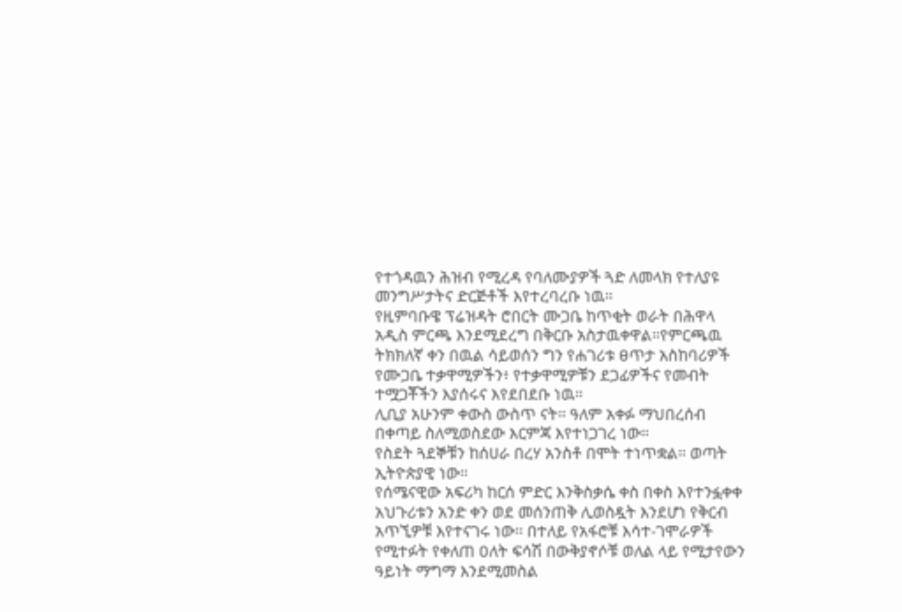የተጎዳዉን ሕዝብ የሚረዳ የባለሙያዎች ጓድ ለመላክ የተለያዩ መንግሥታትና ድርጅቶች እየተረባረቡ ነዉ።
የዚምባቡዌ ፕሬዝዳት ሮበርት ሙጋቤ ከጥቂት ወራት በሕዋላ አዲስ ምርጫ እንደሚደረግ በቅርቡ አስታዉቀዋል።የምርጫዉ ትክክለኛ ቀን በዉል ሳይወሰን ግን የሐገሪቱ ፀጥታ አስከባሪዎች የሙጋቤ ተቃዋሚዎችን፥ የተቃዋሚዎቹን ደጋፊዎችና የመብት ተሟጋቾችን እያሰሩና እየደበደቡ ነዉ።
ሊቢያ አሁንም ቀውስ ውስጥ ናት። ዓለም አቀፉ ማህበረሰብ በቀጣይ ስለሚወስደው እርምጃ እየተነጋገረ ነው።
የስደት ጓደኞቹን ከሰሀራ በረሃ አንስቶ በሞት ተነጥቋል። ወጣት ኢትዮጵያዊ ነው።
የሰሜናዊው አፍሪካ ከርሰ ምድር እንቅስቃሴ ቀስ በቀስ እየተንፏቀቀ አህጉሪቱን አንድ ቀን ወደ መሰንጠቅ ሊወስዷት እንደሆነ የቅርብ አጥኚዎቹ እየተናገሩ ነው፡፡ በተለይ የአፋሮቹ እሳተ-ገሞራዎች የሚተፉት የቀለጠ ዐለት ፍሳሽ በውቅያኖሶቹ ወለል ላይ የሚታየውን ዓይነት ማግማ እንደሚመስል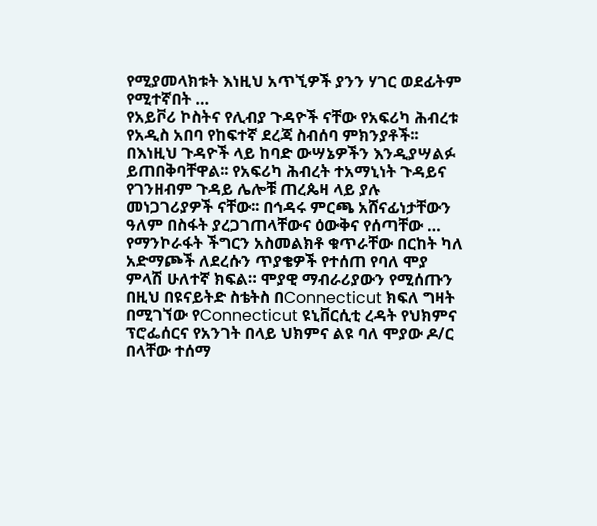የሚያመላክቱት እነዚህ አጥኚዎች ያንን ሃገር ወደፊትም የሚተኛበት …
የአይቮሪ ኮስትና የሊብያ ጉዳዮች ናቸው የአፍሪካ ሕብረቱ የአዲስ አበባ የከፍተኛ ደረጃ ስብሰባ ምክንያቶች፡፡ በእነዚህ ጉዳዮች ላይ ከባድ ውሣኔዎችን እንዲያሣልፉ ይጠበቅባቸዋል፡፡ የአፍሪካ ሕብረት ተአማኒነት ጉዳይና የገንዘብም ጉዳይ ሌሎቹ ጠረጴዛ ላይ ያሉ መነጋገሪያዎች ናቸው፡፡ በኅዳሩ ምርጫ አሸናፊነታቸውን ዓለም በስፋት ያረጋገጠላቸውና ዕውቅና የሰጣቸው …
የማንኮራፋት ችግርን አስመልክቶ ቁጥራቸው በርከት ካለ አድማጮች ለደረሱን ጥያቄዎች የተሰጠ የባለ ሞያ ምላሽ ሁለተኛ ክፍል። ሞያዊ ማብራሪያውን የሚሰጡን በዚህ በዩናይትድ ስቴትስ በConnecticut ክፍለ ግዛት በሚገኘው የConnecticut ዩኒቨርሲቲ ረዳት የህክምና ፕሮፌሰርና የአንገት በላይ ህክምና ልዩ ባለ ሞያው ዶ/ር በላቸው ተሰማ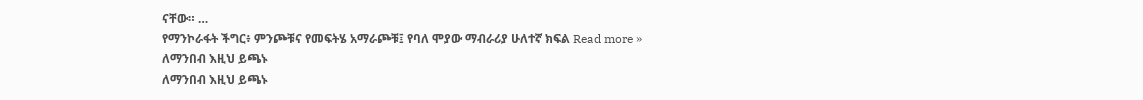ናቸው። …
የማንኮራፋት ችግር፥ ምንጮቹና የመፍትሄ አማራጮቹ፤ የባለ ሞያው ማብራሪያ ሁለተኛ ክፍል Read more »
ለማንበብ እዚህ ይጫኑ
ለማንበብ እዚህ ይጫኑ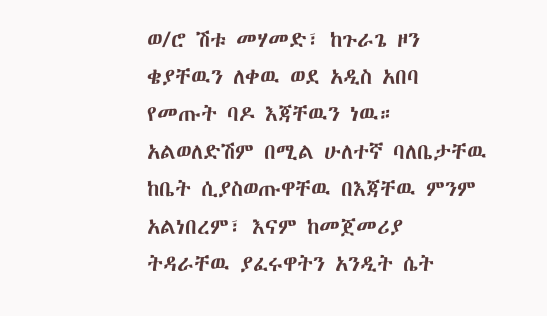ወ/ሮ ሽቱ መሃመድ፣ ከጉራጌ ዞን ቄያቸዉን ለቀዉ ወደ አዲስ አበባ የመጡት ባዶ እጃቸዉን ነዉ። አልወለድሽም በሚል ሁለተኛ ባለቤታቸዉ ከቤት ሲያስወጡዋቸዉ በእጃቸዉ ምንም አልነበረም፣ እናም ከመጀመሪያ ትዳራቸዉ ያፈሩዋትን አንዲት ሴት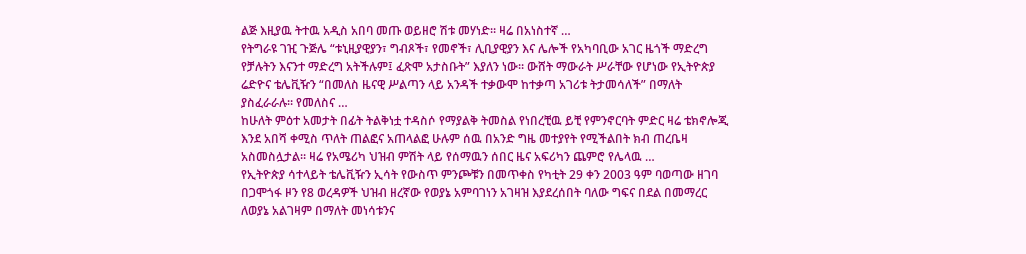ልጅ እዚያዉ ትተዉ አዲስ አበባ መጡ ወይዘሮ ሽቱ መሃነድ። ዛሬ በአነስተኛ …
የትግራዩ ገዢ ጉጅሌ “ቱኒዚያዊያን፣ ግብጾች፣ የመኖች፣ ሊቢያዊያን እና ሌሎች የአካባቢው አገር ዜጎች ማድረግ የቻሉትን እናንተ ማድረግ አትችሉም፤ ፈጽሞ አታስቡት” እያለን ነው። ውሸት ማውራት ሥራቸው የሆነው የኢትዮጵያ ሬድዮና ቴሌቪዥን “በመለስ ዜናዊ ሥልጣን ላይ አንዳች ተቃውሞ ከተቃጣ አገሪቱ ትታመሳለች” በማለት ያስፈራራሉ። የመለስና …
ከሁለት ምዕተ አመታት በፊት ትልቅነቷ ተዳስሶ የማያልቅ ትመስል የነበረቺዉ ይቺ የምንኖርባት ምድር ዛሬ ቴክኖሎጂ እንደ አበሻ ቀሚስ ጥለት ጠልፎና አጠላልፎ ሁሉም ሰዉ በአንድ ግዜ መተያየት የሚችልበት ክብ ጠረቤዛ አስመስሏታል። ዛሬ የአሜሪካ ህዝብ ምሽት ላይ የሰማዉን ሰበር ዜና አፍሪካን ጨምሮ የሌላዉ …
የኢትዮጵያ ሳተላይት ቴሌቪዥን ኢሳት የውስጥ ምንጮቹን በመጥቀስ የካቲት 29 ቀን 2003 ዓም ባወጣው ዘገባ በጋሞጎፋ ዞን የ8 ወረዳዎች ህዝብ ዘረኛው የወያኔ አምባገነን አገዛዝ እያደረሰበት ባለው ግፍና በደል በመማረር ለወያኔ አልገዛም በማለት መነሳቱንና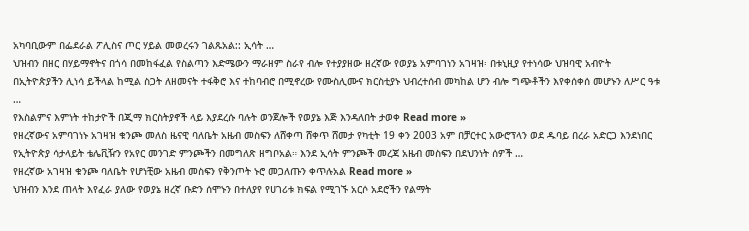አካባቢውም በፌደራል ፖሊስና ጦር ሃይል መወረሩን ገልጹአል:: ኢሳት …
ህዝብን በዘር በሃይማኖትና በጎሳ በመከፋፈል የስልጣን እድሜውን ማራዘም ስራየ ብሎ የተያያዘው ዘረኛው የወያኔ አምባገነን አገዛዝ፡ በቱኒዚያ የተነሳው ህዝባዊ አብዮት በኢትዮጵያችን ሊነሳ ይችላል ከሚል ስጋት ለዘመናት ተፋቅሮ እና ተከባብሮ በሚኖረው የሙስሊሙና ክርስቲያኑ ህብረተሰብ መካከል ሆን ብሎ ግጭቶችን እየቀሰቀሰ መሆኑን ለሥር ዓቱ …
የእስልምና እምነት ተከታዮች በጂማ ክርስትያኖች ላይ እያደረሱ ባሉት ወንጀሎች የወያኔ እጅ እንዳለበት ታወቀ Read more »
የዘረኛውና አምባገነኑ አገዛዝ ቁንጮ መለስ ዜናዊ ባለቤት አዜብ መስፍን ለሸቀጣ ሸቀጥ ሸመታ የካቲት 19 ቀን 2003 አም በቻርተር አውሮፕላን ወደ ዱባይ በረራ አድርጋ እንደነበር የኢትዮጵያ ሳታላይት ቴሌቪዥን የአየር መንገድ ምንጮችን በመግለጽ ዘግቦአል። እንደ ኢሳት ምንጮች መረጃ አዜብ መስፍን በደህንነት ሰዎች …
የዘረኛው አገዛዝ ቁንጮ ባለቤት የሆነቺው አዜብ መስፍን የቅንጦት ኑሮ መጋለጡን ቀጥሉአል Read more »
ህዝብን እንደ ጠላት እየፈራ ያለው የወያኔ ዘረኛ ቡድን ሰሞኑን በተለያየ የሀገሪቱ ክፍል የሚገኙ አርሶ አደሮችን የልማት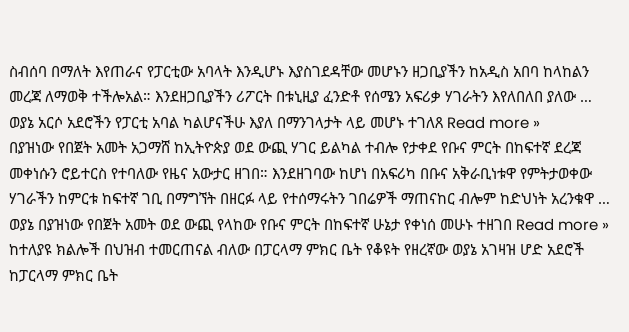ስብሰባ በማለት እየጠራና የፓርቲው አባላት እንዲሆኑ እያስገደዳቸው መሆኑን ዘጋቢያችን ከአዲስ አበባ ከላከልን መረጃ ለማወቅ ተችሎአል። እንደዘጋቢያችን ሪፖርት በቱኒዚያ ፈንድቶ የሰሜን አፍሪቃ ሃገራትን እየለበለበ ያለው …
ወያኔ አርሶ አደሮችን የፓርቲ አባል ካልሆናችሁ እያለ በማንገላታት ላይ መሆኑ ተገለጸ Read more »
በያዝነው የበጀት አመት አጋማሸ ከኢትዮጵያ ወደ ውጪ ሃገር ይልካል ተብሎ የታቀደ የቡና ምርት በከፍተኛ ደረጃ መቀነሱን ሮይተርስ የተባለው የዜና አውታር ዘገበ። እንደዘገባው ከሆነ በአፍሪካ በቡና አቅራቢነቱዋ የምትታወቀው ሃገራችን ከምርቱ ከፍተኛ ገቢ በማግኘት በዘርፉ ላይ የተሰማሩትን ገበሬዎች ማጠናከር ብሎም ከድህነት አረንቁዋ …
ወያኔ በያዝነው የበጀት አመት ወደ ውጪ የላከው የቡና ምርት በከፍተኛ ሁኔታ የቀነሰ መሁኑ ተዘገበ Read more »
ከተለያዩ ክልሎች በህዝብ ተመርጠናል ብለው በፓርላማ ምክር ቤት የቆዩት የዘረኛው ወያኔ አገዛዝ ሆድ አደሮች ከፓርላማ ምክር ቤት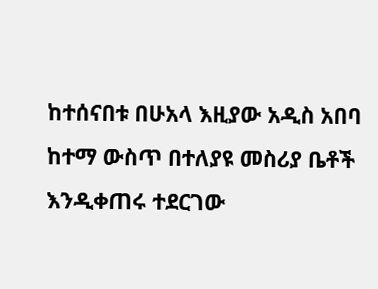ከተሰናበቱ በሁአላ እዚያው አዲስ አበባ ከተማ ውስጥ በተለያዩ መስሪያ ቤቶች እንዲቀጠሩ ተደርገው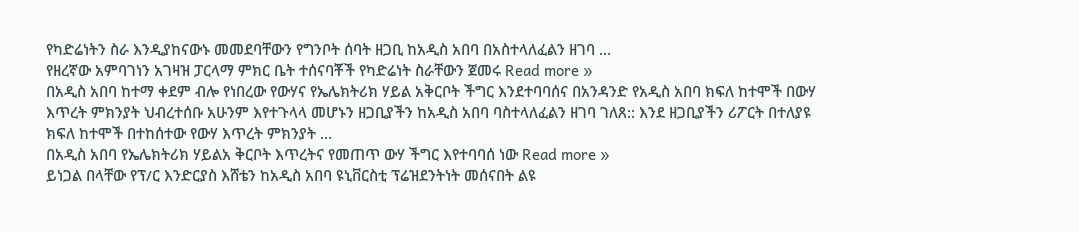የካድሬነትን ስራ እንዲያከናውኑ መመደባቸውን የግንቦት ሰባት ዘጋቢ ከአዲስ አበባ በአስተላለፈልን ዘገባ …
የዘረኛው አምባገነን አገዛዝ ፓርላማ ምክር ቤት ተሰናባቾች የካድሬነት ስራቸውን ጀመሩ Read more »
በአዲስ አበባ ከተማ ቀደም ብሎ የነበረው የውሃና የኤሌክትሪክ ሃይል አቅርቦት ችግር እንደተባባሰና በአንዳንድ የአዲስ አበባ ክፍለ ከተሞች በውሃ እጥረት ምክንያት ህብረተሰቡ አሁንም እየተጉላላ መሆኑን ዘጋቢያችን ከአዲስ አበባ ባስተላለፈልን ዘገባ ገለጸ:: እንደ ዘጋቢያችን ሪፖርት በተለያዩ ክፍለ ከተሞች በተከሰተው የውሃ እጥረት ምክንያት …
በአዲስ አበባ የኤሌክትሪክ ሃይልአ ቅርቦት እጥረትና የመጠጥ ውሃ ችግር እየተባባሰ ነው Read more »
ይነጋል በላቸው የፕ/ር እንድርያስ እሸቴን ከአዲስ አበባ ዩኒቨርስቲ ፕሬዝደንትነት መሰናበት ልዩ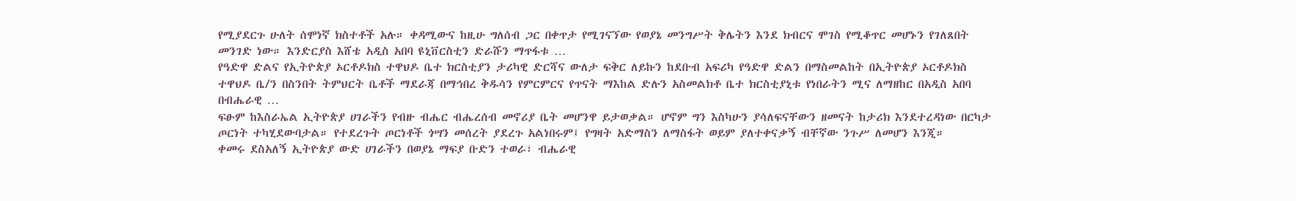የሚያደርጉ ሁለት ሰሞነኛ ክስተቶች አሉ። ቀዳሚውና ከዚሁ ግለሰብ ጋር በቀጥታ የሚገናኘው የወያኔ መንግሥት ቅሌትን እንደ ክብርና ሞገስ የሚቆጥር መሆኑን የገለጸበት መንገድ ነው። እንድርያስ እሸቴ አዲስ አበባ ዩኒቨርስቲን ድራሹን ማጥፋቱ …
የዓድዋ ድልና የኢትዮጵያ ኦርቶዶክስ ተዋህዶ ቤተ ክርስቲያን ታሪካዊ ድርሻና ውለታ ፍቅር ለይኩን ከደቡብ አፍሪካ የዓድዋ ድልን በማስመልከት በኢትዮጵያ ኦርቶዶክስ ተዋህዶ ቤ/ን በስንበት ትምህርት ቤቶች ማደራጃ በማኅበረ ቅዱሳን የምርምርና የጥናት ማእከል ድሉን አስመልክቶ ቤተ ክርስቲያኒቱ የነበራትን ሚና ለማዘከር በአዲስ አበባ በብሔራዊ …
ፍፁም ከእስራኤል ኢትዮጵያ ሀገራችን የብዙ ብሔር ብሔረሰብ መኖሪያ ቤት መሆንዋ ይታወቃል። ሆኖም ግን እስካሁን ያሳለፍናቸውን ዘመናት ከታሪክ እንደተረዳነው በርካታ ጦርነት ተካሂደውባታል። የተደረጉት ጦርነቶች ጎሣን መሰረት ያደረጉ አልነበሩም፤ የግዛት አድማስን ለማስፋት ወይም ያለተቀናቃኝ ብቸኛው ንጉሥ ለመሆን እንጂ።
ቀመሩ ደስአለኝ ኢትዮጵያ ውድ ሀገራችን በወያኔ ማፍያ ቡድን ተወራ፣ ብሔራዊ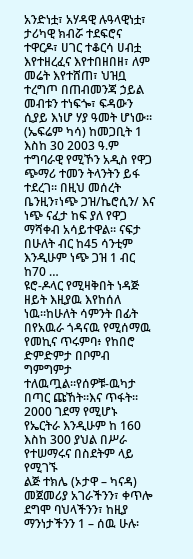አንድነቷ፣ አሃዳዊ ሉዓላዊነቷ፣ ታሪካዊ ክብሯ ተደፍሮና ተዋርዶ፣ ሀገር ተቆርሳ ሀብቷ እየተዘረፈና እየተበዘበዘ፣ ለም መሬት እየተሸጠ፣ ህዝቧ ተረግጦ በጠብመንጃ ኃይል መብቱን ተነፍጐ፣ ፍዳውን ሲያይ እነሆ ሃያ ዓመት ሆነው።
(ኤፍሬም ካሳ) ከመጋቢት 1 እስከ 30 2003 ዓ.ም ተግባራዊ የሚኾን አዲስ የዋጋ ጭማሪ ተመን ትላንትን ይፋ ተደረገ። በዚህ መሰረት ቤንዚን፣ነጭ ጋዝ/ኬሮሲን/ እና ነጭ ናፈታ ከፍ ያለ የዋጋ ማሻቀብ አሳይተዋል። ናፍታ በሁለት ብር ከ45 ሳንቲም እንዲሁም ነጭ ጋዝ 1 ብር ከ70 …
ዩሮ-ዶላር የሚዛቅበት ነዳጅ ዘይት እዚያዉ እየከሰለ ነዉ።ከሁለት ሳምንት በፊት በየአዉራ ጎዳናዉ የሚሰማዉ የመኪና ጥሩምባ፥ የከበሮ ድምድምታ በቦምብ ግምግምታ ተለዉጧል።የሰዎቹ-ዉካታ በጣር ጩኸት።እና ጥፋት።
2000 ገደማ የሚሆኑ የኤርትራ እንዲሁም ከ 160 እስከ 300 ያህል በሥራ የተሠማሩና በስደትም ላይ የሚገኙ
ልጅ ተክሌ (ኦታዋ – ካናዳ) መጀመሪያ አገራችንን፣ ቀጥሎ ደግሞ ባህላችንን፣ ከዚያ ማንነታችንን 1 – ሰዉ ሁሉ፡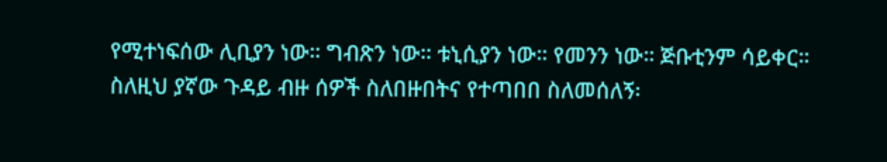የሚተነፍሰው ሊቢያን ነው። ግብጽን ነው። ቱኒሲያን ነው። የመንን ነው። ጅቡቲንም ሳይቀር። ስለዚህ ያኛው ጉዳይ ብዙ ሰዎች ስለበዙበትና የተጣበበ ስለመሰለኝ፡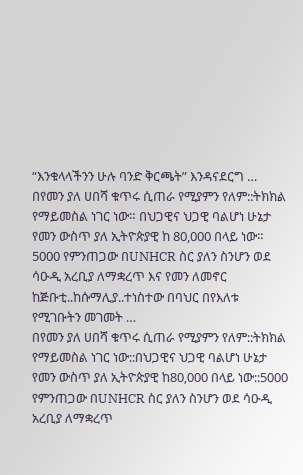“እንቁላላችንን ሁሉ ባንድ ቅርጫት” እንዳናደርግ …
በየመን ያለ ሀበሻ ቁጥሩ ሲጠራ የሚያምን የለም::ትክክል የማይመስል ነገር ነው። በህጋዊና ህጋዊ ባልሆነ ሁኔታ የመን ውስጥ ያለ ኢትዮጵያዊ ከ 80,000 በላይ ነው። 5000 የምንጠጋው በUNHCR ስር ያለን ስንሆን ወደ ሳዑዲ አረቢያ ለማቋረጥ እና የመን ለመኖር ከጅቡቲ..ከሱማሊያ..ተነስተው በባህር በየእለቱ የሚገቡትን መገመት …
በየመን ያለ ሀበሻ ቁጥሩ ሲጠራ የሚያምን የለም::ትክክል የማይመስል ነገር ነው::በህጋዊና ህጋዊ ባልሆነ ሁኔታ የመን ውስጥ ያለ ኢትዮጵያዊ ከ80,000 በላይ ነው::5000 የምንጠጋው በUNHCR ስር ያለን ስንሆን ወደ ሳዑዲ አረቢያ ለማቋረጥ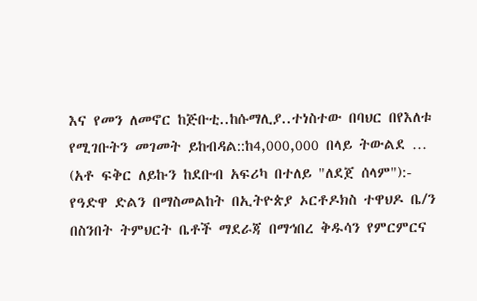እና የመን ለመኖር ከጅቡቲ..ከሱማሊያ..ተነስተው በባህር በየእለቱ የሚገቡትን መገመት ይከብዳል::ከ4,000,000 በላይ ትውልደ …
(አቶ ፍቅር ለይኩን ከደቡብ አፍሪካ በተለይ "ለደጀ ሰላም"):- የዓድዋ ድልን በማስመልከት በኢትዮጵያ ኦርቶዶክስ ተዋህዶ ቤ/ን በስንበት ትምህርት ቤቶች ማደራጃ በማኅበረ ቅዱሳን የምርምርና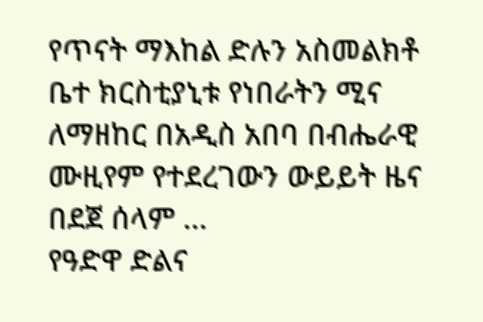የጥናት ማእከል ድሉን አስመልክቶ ቤተ ክርስቲያኒቱ የነበራትን ሚና ለማዘከር በአዲስ አበባ በብሔራዊ ሙዚየም የተደረገውን ውይይት ዜና በደጀ ሰላም …
የዓድዋ ድልና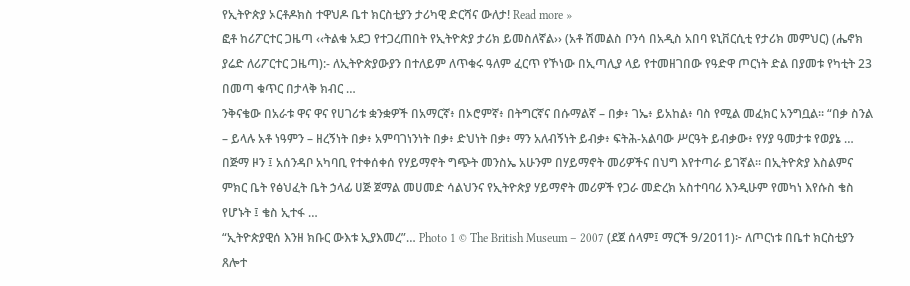የኢትዮጵያ ኦርቶዶክስ ተዋህዶ ቤተ ክርስቲያን ታሪካዊ ድርሻና ውለታ! Read more »
ፎቶ ከሪፖርተር ጋዜጣ ‹‹ትልቁ አደጋ የተጋረጠበት የኢትዮጵያ ታሪክ ይመስለኛል›› (አቶ ሽመልስ ቦንሳ በአዲስ አበባ ዩኒቨርሲቲ የታሪክ መምህር) (ሔኖክ ያሬድ ለሪፖርተር ጋዜጣ):- ለኢትዮጵያውያን በተለይም ለጥቁሩ ዓለም ፈርጥ የኾነው በኢጣሊያ ላይ የተመዘገበው የዓድዋ ጦርነት ድል በያመቱ የካቲት 23 በመጣ ቁጥር በታላቅ ክብር …
ንቅናቄው በአራቱ ዋና ዋና የሀገሪቱ ቋንቋዎች በአማርኛ፥ በኦሮምኛ፥ በትግርኛና በሱማልኛ – በቃ፥ ገኤ፥ ይአከል፥ ባስ የሚል መፈክር አንግቧል። “በቃ ስንል – ይላሉ አቶ ነዓምን – ዘረኝነት በቃ፥ አምባገነንነት በቃ፥ ድህነት በቃ፥ ማን አለብኝነት ይብቃ፥ ፍትሕ-አልባው ሥርዓት ይብቃው፥ የሃያ ዓመታቱ የወያኔ …
በጅማ ዞን ፤ አሰንዳቦ አካባቢ የተቀሰቀሰ የሃይማኖት ግጭት መንስኤ አሁንም በሃይማኖት መሪዎችና በህግ እየተጣራ ይገኛል። በኢትዮጵያ እስልምና ምክር ቤት የፅህፈት ቤት ኃላፊ ሀጅ ጀማል መሀመድ ሳልህንና የኢትዮጵያ ሃይማኖት መሪዎች የጋራ መድረክ አስተባባሪ እንዲሁም የመካነ እየሱስ ቄስ የሆኑት ፤ ቄስ ኢተፋ …
“ኢትዮጵያዊሰ እንዘ ክቡር ውእቱ ኢያእመረ”… Photo 1 © The British Museum – 2007 (ደጀ ሰላም፤ ማርች 9/2011)፦ ለጦርነቱ በቤተ ክርስቲያን ጸሎተ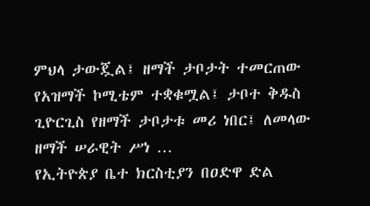ምህላ ታውጇል፤ ዘማች ታቦታት ተመርጠው የአዝማች ኮሚቴም ተቋቁሟል፤ ታቦተ ቅዱስ ጊዮርጊስ የዘማች ታቦታቱ መሪ ነበር፤ ለመላው ዘማች ሠራዊት ሥነ …
የኢትዮጵያ ቤተ ክርስቲያን በዐድዋ ድል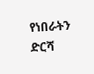የነበራትን ድርሻ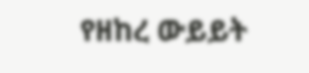የዘከረ ውይይት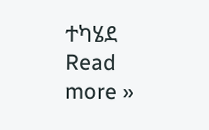ተካሄደ Read more »